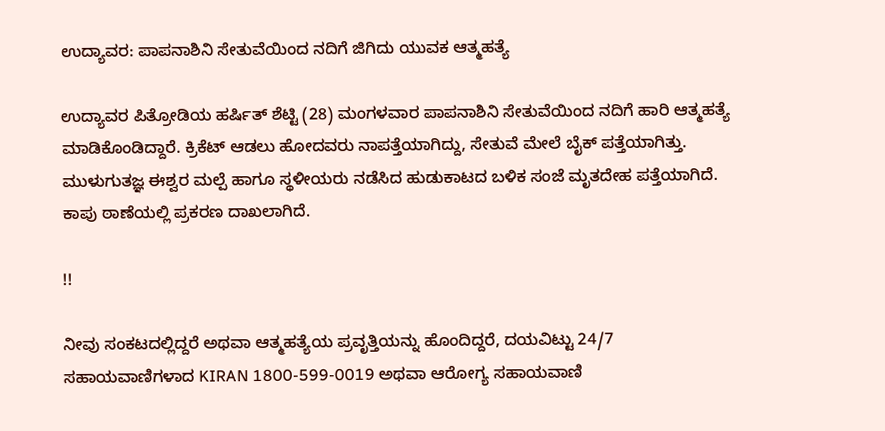ಉದ್ಯಾವರ: ಪಾಪನಾಶಿನಿ ಸೇತುವೆಯಿಂದ ನದಿಗೆ ಜಿಗಿದು ಯುವಕ ಆತ್ಮಹತ್ಯೆ

ಉದ್ಯಾವರ ಪಿತ್ರೋಡಿಯ ಹರ್ಷಿತ್ ಶೆಟ್ಟಿ (28) ಮಂಗಳವಾರ ಪಾಪನಾಶಿನಿ ಸೇತುವೆಯಿಂದ ನದಿಗೆ ಹಾರಿ ಆತ್ಮಹತ್ಯೆ ಮಾಡಿಕೊಂಡಿದ್ದಾರೆ. ಕ್ರಿಕೆಟ್ ಆಡಲು ಹೋದವರು ನಾಪತ್ತೆಯಾಗಿದ್ದು, ಸೇತುವೆ ಮೇಲೆ ಬೈಕ್ ಪತ್ತೆಯಾಗಿತ್ತು. ಮುಳುಗುತಜ್ಞ ಈಶ್ವರ ಮಲ್ಪೆ ಹಾಗೂ ಸ್ಥಳೀಯರು ನಡೆಸಿದ ಹುಡುಕಾಟದ ಬಳಿಕ ಸಂಜೆ ಮೃತದೇಹ ಪತ್ತೆಯಾಗಿದೆ. ಕಾಪು ಠಾಣೆಯಲ್ಲಿ ಪ್ರಕರಣ ದಾಖಲಾಗಿದೆ.

!!

ನೀವು ಸಂಕಟದಲ್ಲಿದ್ದರೆ ಅಥವಾ ಆತ್ಮಹತ್ಯೆಯ ಪ್ರವೃತ್ತಿಯನ್ನು ಹೊಂದಿದ್ದರೆ, ದಯವಿಟ್ಟು 24/7 ಸಹಾಯವಾಣಿಗಳಾದ KIRAN 1800-599-0019 ಅಥವಾ ಆರೋಗ್ಯ ಸಹಾಯವಾಣಿ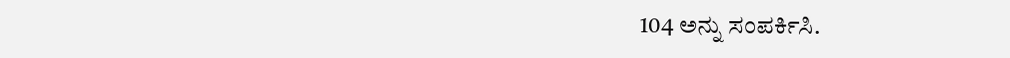104 ಅನ್ನು ಸಂಪರ್ಕಿಸಿ.